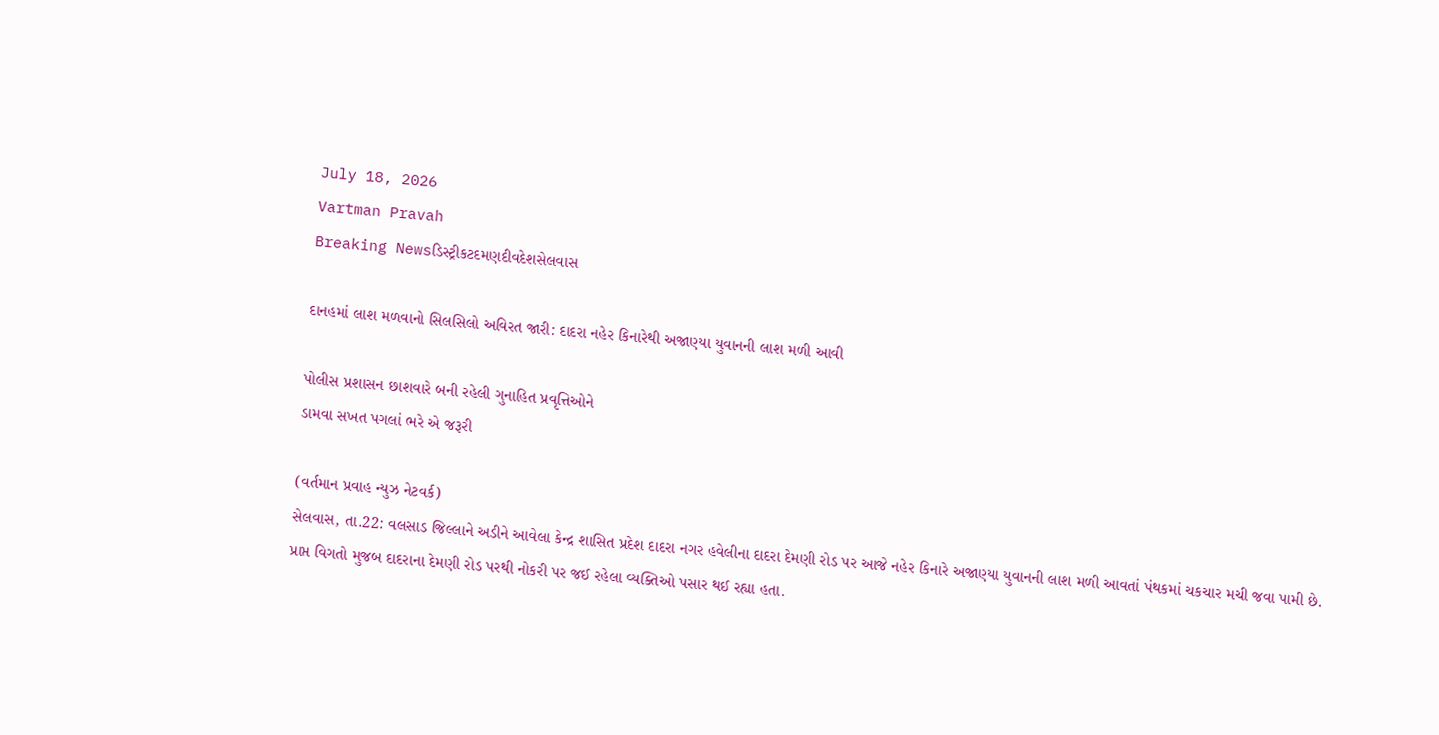July 18, 2026
Vartman Pravah
Breaking Newsડિસ્ટ્રીકટદમણદીવદેશસેલવાસ

દાનહમાં લાશ મળવાનો સિલસિલો અવિરત જારી: દાદરા નહેર કિનારેથી અજાણ્‍યા યુવાનની લાશ મળી આવી

પોલીસ પ્રશાસન છાશવારે બની રહેલી ગુનાહિત પ્રવૃત્તિઓને
ડામવા સખત પગલાં ભરે એ જરૂરી

(વર્તમાન પ્રવાહ ન્‍યુઝ નેટવર્ક)
સેલવાસ, તા.22: વલસાડ જિલ્લાને અડીને આવેલા કેન્‍દ્ર શાસિત પ્રદેશ દાદરા નગર હવેલીના દાદરા દેમણી રોડ પર આજે નહેર કિનારે અજાણ્‍યા યુવાનની લાશ મળી આવતાં પંથકમાં ચકચાર મચી જવા પામી છે.
પ્રાપ્ત વિગતો મુજબ દાદરાના દેમણી રોડ પરથી નોકરી પર જઈ રહેલા વ્‍યક્‍તિઓ પસાર થઈ રહ્યા હતા.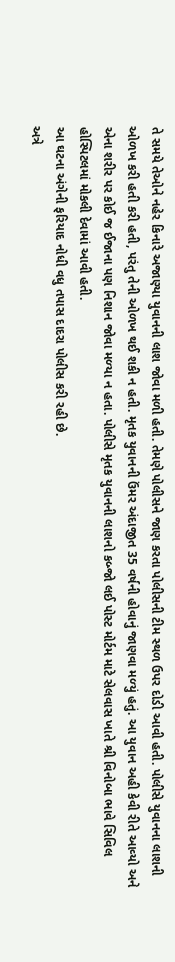તે સમયે તેઓને નહેર કિનારે અજાણ્‍યા યુવાનની લાશ જોવા મળી હતી. તેમણે પોલીસને જાણ કરતા પોલીસની ટીમ સ્‍થળ ઉપર દોડી આવી હતી. પોલીસે યુવાનના લાશની ઓળખ કરી હતી કરી હતી, પરંતુ તેની ઓળખ થઈ શકી ન હતી. મૃતક યુવાનની ઉંમર અંદાજીત 35 વર્ષની હોવાનું જાણવા મળ્‍યું હતું. આ યુવાન અહી કેવી રીતે આવ્‍યો અને એના શરીર પર કોઈ જ ઈજાના પણ નિશાન જોવા મળ્‍યા ન હતા. પોલીસે મૃતક યુવાનની લાશનો કબ્‍જો લઈ પોસ્‍ટ મોર્ટમ માટે સેલવાસ ખાતે શ્રી વિનોબા ભાવે સિવિલ હોસ્‍પિટલમાં મોકલી દેવામાં આવી હતી.
આ ઘટના અંગેની ફરિયાદ નોધી વધુ તપાસ દાદરા પોલીસ કરી રહી છે.
અત્રે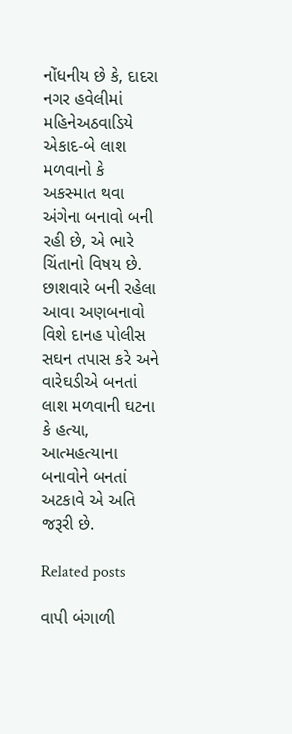નોંધનીય છે કે, દાદરા નગર હવેલીમાં મહિનેઅઠવાડિયે એકાદ-બે લાશ મળવાનો કે અકસ્‍માત થવા અંગેના બનાવો બની રહી છે, એ ભારે ચિંતાનો વિષય છે. છાશવારે બની રહેલા આવા અણબનાવો વિશે દાનહ પોલીસ સઘન તપાસ કરે અને વારેઘડીએ બનતાં લાશ મળવાની ઘટના કે હત્‍યા, આત્‍મહત્‍યાના બનાવોને બનતાં અટકાવે એ અતિ જરૂરી છે.

Related posts

વાપી બંગાળી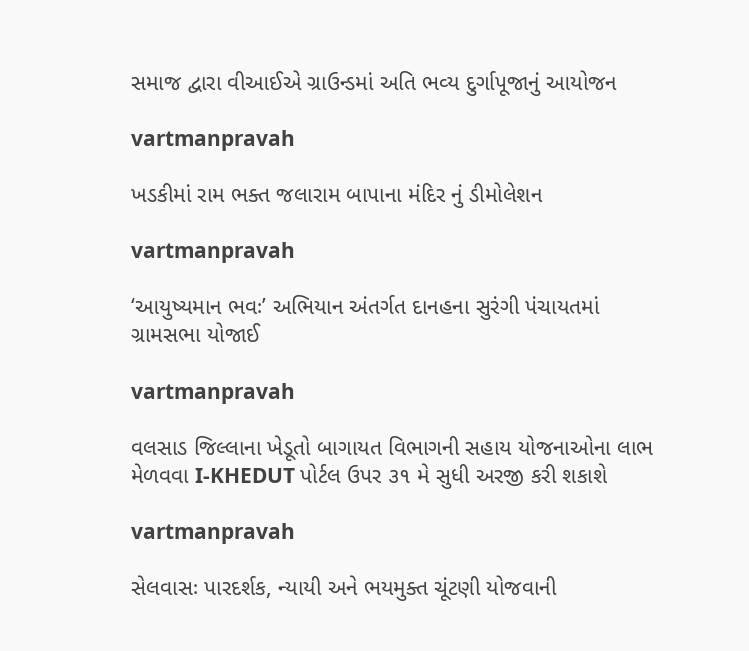સમાજ દ્વારા વીઆઈએ ગ્રાઉન્‍ડમાં અતિ ભવ્‍ય દુર્ગાપૂજાનું આયોજન

vartmanpravah

ખડકીમાં રામ ભક્ત જલારામ બાપાના મંદિર નું ડીમોલેશન

vartmanpravah

‘આયુષ્‍યમાન ભવઃ’ અભિયાન અંતર્ગત દાનહના સુરંગી પંચાયતમાં ગ્રામસભા યોજાઈ

vartmanpravah

વલસાડ જિલ્લાના ખેડૂતો બાગાયત વિભાગની સહાય યોજનાઓના લાભ મેળવવા I-KHEDUT પોર્ટલ ઉપર ૩૧ મે સુધી અરજી કરી શકાશે

vartmanpravah

સેલવાસઃ પારદર્શક, ન્‍યાયી અને ભયમુક્‍ત ચૂંટણી યોજવાની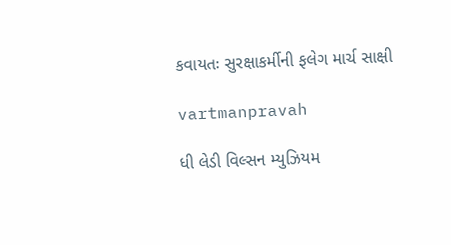કવાયતઃ સુરક્ષાકર્મીની ફલેગ માર્ચ સાક્ષી

vartmanpravah

ધી લેડી વિલ્‍સન મ્‍યુઝિયમ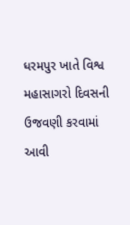ધરમપુર ખાતે વિશ્વ મહાસાગરો દિવસની ઉજવણી કરવામાં આવી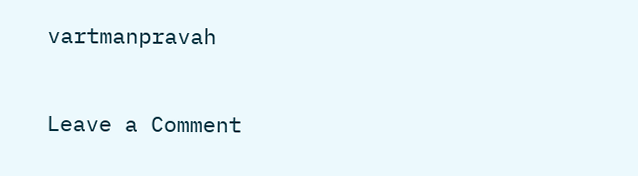vartmanpravah

Leave a Comment